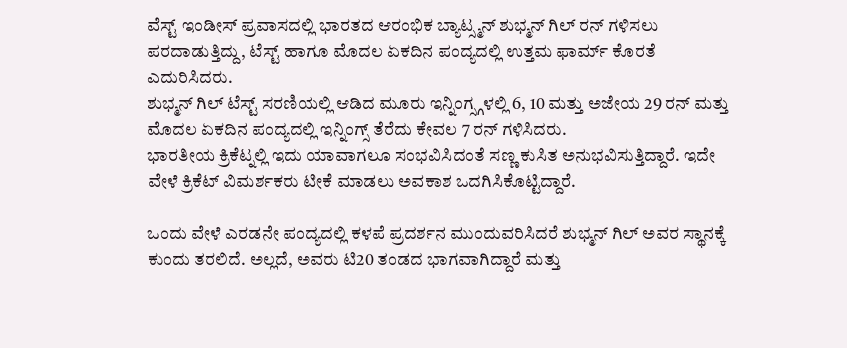ವೆಸ್ಟ್ ಇಂಡೀಸ್ ಪ್ರವಾಸದಲ್ಲಿ ಭಾರತದ ಆರಂಭಿಕ ಬ್ಯಾಟ್ಸ್ಮನ್ ಶುಭ್ಮನ್ ಗಿಲ್ ರನ್ ಗಳಿಸಲು ಪರದಾಡುತ್ತಿದ್ದು, ಟೆಸ್ಟ್ ಹಾಗೂ ಮೊದಲ ಏಕದಿನ ಪಂದ್ಯದಲ್ಲಿ ಉತ್ತಮ ಫಾರ್ಮ್ ಕೊರತೆ ಎದುರಿಸಿದರು.
ಶುಭ್ಮನ್ ಗಿಲ್ ಟೆಸ್ಟ್ ಸರಣಿಯಲ್ಲಿ ಆಡಿದ ಮೂರು ಇನ್ನಿಂಗ್ಸ್ಗಳಲ್ಲಿ 6, 10 ಮತ್ತು ಅಜೇಯ 29 ರನ್ ಮತ್ತು ಮೊದಲ ಏಕದಿನ ಪಂದ್ಯದಲ್ಲಿ ಇನ್ನಿಂಗ್ಸ್ ತೆರೆದು ಕೇವಲ 7 ರನ್ ಗಳಿಸಿದರು.
ಭಾರತೀಯ ಕ್ರಿಕೆಟ್ನಲ್ಲಿ ಇದು ಯಾವಾಗಲೂ ಸಂಭವಿಸಿದಂತೆ ಸಣ್ಣ ಕುಸಿತ ಅನುಭವಿಸುತ್ತಿದ್ದಾರೆ. ಇದೇ ವೇಳೆ ಕ್ರಿಕೆಟ್ ವಿಮರ್ಶಕರು ಟೀಕೆ ಮಾಡಲು ಅವಕಾಶ ಒದಗಿಸಿಕೊಟ್ಟಿದ್ದಾರೆ.

ಒಂದು ವೇಳೆ ಎರಡನೇ ಪಂದ್ಯದಲ್ಲಿ ಕಳಪೆ ಪ್ರದರ್ಶನ ಮುಂದುವರಿಸಿದರೆ ಶುಭ್ಮನ್ ಗಿಲ್ ಅವರ ಸ್ಥಾನಕ್ಕೆ ಕುಂದು ತರಲಿದೆ. ಅಲ್ಲದೆ, ಅವರು ಟಿ20 ತಂಡದ ಭಾಗವಾಗಿದ್ದಾರೆ ಮತ್ತು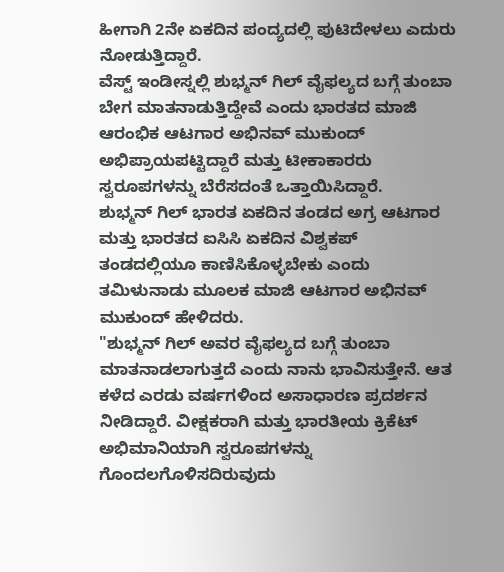ಹೀಗಾಗಿ 2ನೇ ಏಕದಿನ ಪಂದ್ಯದಲ್ಲಿ ಪುಟಿದೇಳಲು ಎದುರು ನೋಡುತ್ತಿದ್ದಾರೆ.
ವೆಸ್ಟ್ ಇಂಡೀಸ್ನಲ್ಲಿ ಶುಭ್ಮನ್ ಗಿಲ್ ವೈಫಲ್ಯದ ಬಗ್ಗೆ ತುಂಬಾ ಬೇಗ ಮಾತನಾಡುತ್ತಿದ್ದೇವೆ ಎಂದು ಭಾರತದ ಮಾಜಿ ಆರಂಭಿಕ ಆಟಗಾರ ಅಭಿನವ್ ಮುಕುಂದ್ ಅಭಿಪ್ರಾಯಪಟ್ಟಿದ್ದಾರೆ ಮತ್ತು ಟೀಕಾಕಾರರು ಸ್ವರೂಪಗಳನ್ನು ಬೆರೆಸದಂತೆ ಒತ್ತಾಯಿಸಿದ್ದಾರೆ.
ಶುಭ್ಮನ್ ಗಿಲ್ ಭಾರತ ಏಕದಿನ ತಂಡದ ಅಗ್ರ ಆಟಗಾರ ಮತ್ತು ಭಾರತದ ಐಸಿಸಿ ಏಕದಿನ ವಿಶ್ವಕಪ್ ತಂಡದಲ್ಲಿಯೂ ಕಾಣಿಸಿಕೊಳ್ಳಬೇಕು ಎಂದು ತಮಿಳುನಾಡು ಮೂಲಕ ಮಾಜಿ ಆಟಗಾರ ಅಭಿನವ್ ಮುಕುಂದ್ ಹೇಳಿದರು.
"ಶುಭ್ಮನ್ ಗಿಲ್ ಅವರ ವೈಫಲ್ಯದ ಬಗ್ಗೆ ತುಂಬಾ ಮಾತನಾಡಲಾಗುತ್ತದೆ ಎಂದು ನಾನು ಭಾವಿಸುತ್ತೇನೆ. ಆತ ಕಳೆದ ಎರಡು ವರ್ಷಗಳಿಂದ ಅಸಾಧಾರಣ ಪ್ರದರ್ಶನ ನೀಡಿದ್ದಾರೆ. ವೀಕ್ಷಕರಾಗಿ ಮತ್ತು ಭಾರತೀಯ ಕ್ರಿಕೆಟ್ ಅಭಿಮಾನಿಯಾಗಿ ಸ್ವರೂಪಗಳನ್ನು ಗೊಂದಲಗೊಳಿಸದಿರುವುದು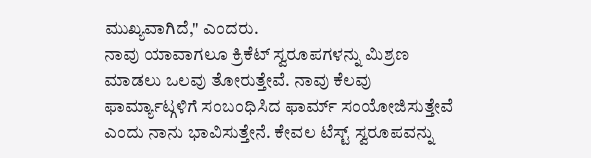ಮುಖ್ಯವಾಗಿದೆ," ಎಂದರು.
ನಾವು ಯಾವಾಗಲೂ ಕ್ರಿಕೆಟ್ ಸ್ವರೂಪಗಳನ್ನು ಮಿಶ್ರಣ ಮಾಡಲು ಒಲವು ತೋರುತ್ತೇವೆ. ನಾವು ಕೆಲವು ಫಾರ್ಮ್ಯಾಟ್ಗಳಿಗೆ ಸಂಬಂಧಿಸಿದ ಫಾರ್ಮ್ ಸಂಯೋಜಿಸುತ್ತೇವೆ ಎಂದು ನಾನು ಭಾವಿಸುತ್ತೇನೆ. ಕೇವಲ ಟೆಸ್ಟ್ ಸ್ವರೂಪವನ್ನು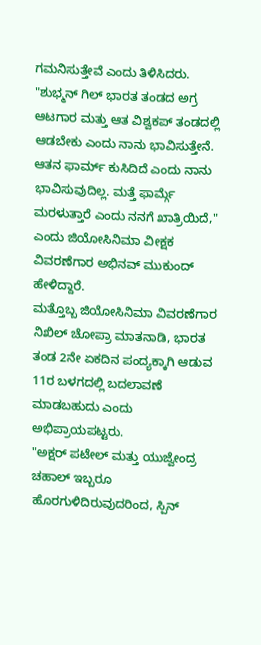ಗಮನಿಸುತ್ತೇವೆ ಎಂದು ತಿಳಿಸಿದರು.
"ಶುಭ್ಮನ್ ಗಿಲ್ ಭಾರತ ತಂಡದ ಅಗ್ರ ಆಟಗಾರ ಮತ್ತು ಆತ ವಿಶ್ವಕಪ್ ತಂಡದಲ್ಲಿ ಆಡಬೇಕು ಎಂದು ನಾನು ಭಾವಿಸುತ್ತೇನೆ. ಆತನ ಫಾರ್ಮ್ ಕುಸಿದಿದೆ ಎಂದು ನಾನು ಭಾವಿಸುವುದಿಲ್ಲ. ಮತ್ತೆ ಫಾರ್ಮ್ಗೆ ಮರಳುತ್ತಾರೆ ಎಂದು ನನಗೆ ಖಾತ್ರಿಯಿದೆ," ಎಂದು ಜಿಯೋಸಿನಿಮಾ ವೀಕ್ಷಕ ವಿವರಣೆಗಾರ ಅಭಿನವ್ ಮುಕುಂದ್ ಹೇಳಿದ್ದಾರೆ.
ಮತ್ತೊಬ್ಬ ಜಿಯೋಸಿನಿಮಾ ವಿವರಣೆಗಾರ ನಿಖಿಲ್ ಚೋಪ್ರಾ ಮಾತನಾಡಿ, ಭಾರತ ತಂಡ 2ನೇ ಏಕದಿನ ಪಂದ್ಯಕ್ಕಾಗಿ ಆಡುವ 11ರ ಬಳಗದಲ್ಲಿ ಬದಲಾವಣೆ ಮಾಡಬಹುದು ಎಂದು ಅಭಿಪ್ರಾಯಪಟ್ಟರು.
"ಅಕ್ಷರ್ ಪಟೇಲ್ ಮತ್ತು ಯುಜ್ವೇಂದ್ರ ಚಹಾಲ್ ಇಬ್ಬರೂ ಹೊರಗುಳಿದಿರುವುದರಿಂದ, ಸ್ಪಿನ್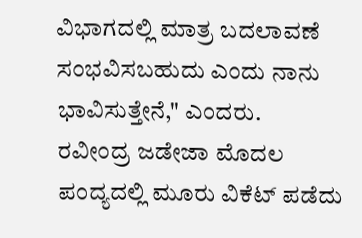ವಿಭಾಗದಲ್ಲಿ ಮಾತ್ರ ಬದಲಾವಣೆ ಸಂಭವಿಸಬಹುದು ಎಂದು ನಾನು ಭಾವಿಸುತ್ತೇನೆ," ಎಂದರು.
ರವೀಂದ್ರ ಜಡೇಜಾ ಮೊದಲ ಪಂದ್ಯದಲ್ಲಿ ಮೂರು ವಿಕೆಟ್ ಪಡೆದು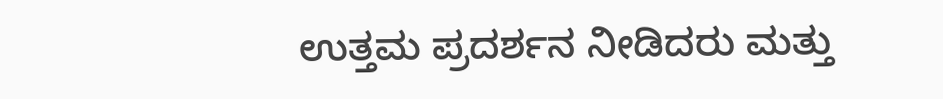ಉತ್ತಮ ಪ್ರದರ್ಶನ ನೀಡಿದರು ಮತ್ತು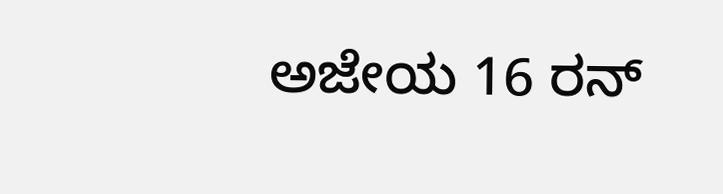ಅಜೇಯ 16 ರನ್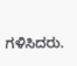ಗಳಿಸಿದರು.